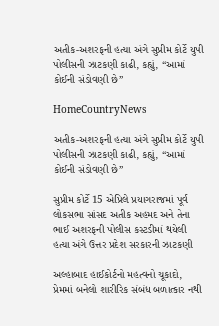અતીક-અશરફની હત્યા અંગે સુપ્રીમ કોર્ટે યુપી પોલીસની ઝાટકણી કાઢી, કહ્યું, “આમાં કોઈની સંડોવણી છે”

HomeCountryNews

અતીક-અશરફની હત્યા અંગે સુપ્રીમ કોર્ટે યુપી પોલીસની ઝાટકણી કાઢી, કહ્યું, “આમાં કોઈની સંડોવણી છે”

સુપ્રીમ કોર્ટે 15 એપ્રિલે પ્રયાગરાજમાં પૂર્વ લોકસભા સાંસદ અતીક અહમદ અને તેના ભાઈ અશરફની પોલીસ કસ્ટડીમાં થયેલી હત્યા અંગે ઉત્તર પ્રદેશ સરકારની ઝાટકણી

અલ્હાબાદ હાઈકોર્ટનો મહત્વનો ચૂકાદો, પ્રેમમાં બનેલો શારીરિક સંબંધ બળાત્કાર નથી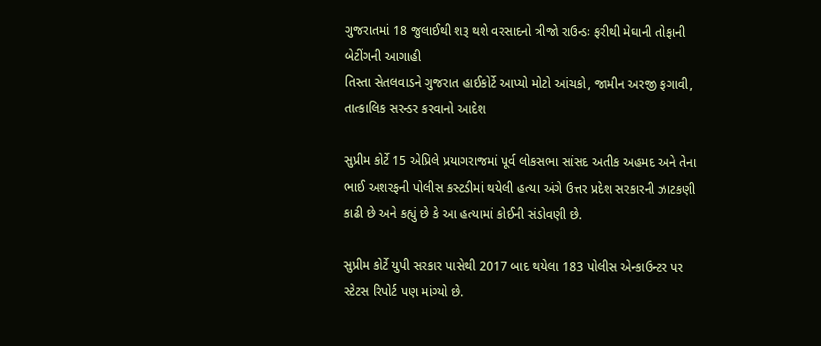ગુજરાતમાં 18 જુલાઈથી શરૂ થશે વરસાદનો ત્રીજો રાઉન્ડઃ ફરીથી મેઘાની તોફાની બેટીંગની આગાહી
તિસ્તા સેતલવાડને ગુજરાત હાઈકોર્ટે આપ્યો મોટો આંચકો, જામીન અરજી ફગાવી, તાત્કાલિક સરન્ડર કરવાનો આદેશ

સુપ્રીમ કોર્ટે 15 એપ્રિલે પ્રયાગરાજમાં પૂર્વ લોકસભા સાંસદ અતીક અહમદ અને તેના ભાઈ અશરફની પોલીસ કસ્ટડીમાં થયેલી હત્યા અંગે ઉત્તર પ્રદેશ સરકારની ઝાટકણી કાઢી છે અને કહ્યું છે કે આ હત્યામાં કોઈની સંડોવણી છે.

સુપ્રીમ કોર્ટે યુપી સરકાર પાસેથી 2017 બાદ થયેલા 183 પોલીસ એન્કાઉન્ટર પર સ્ટેટસ રિપોર્ટ પણ માંગ્યો છે.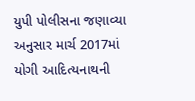યુપી પોલીસના જણાવ્યા અનુસાર માર્ચ 2017માં યોગી આદિત્યનાથની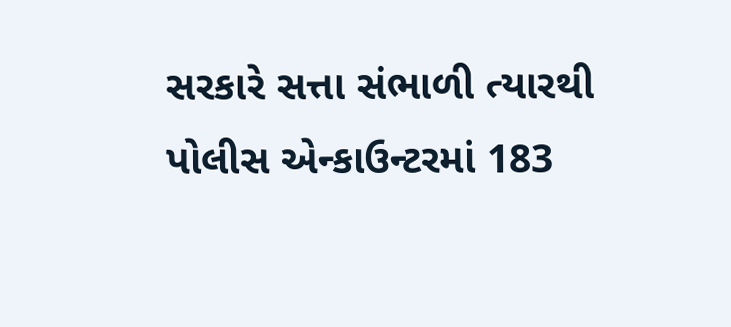સરકારે સત્તા સંભાળી ત્યારથી  પોલીસ એન્કાઉન્ટરમાં 183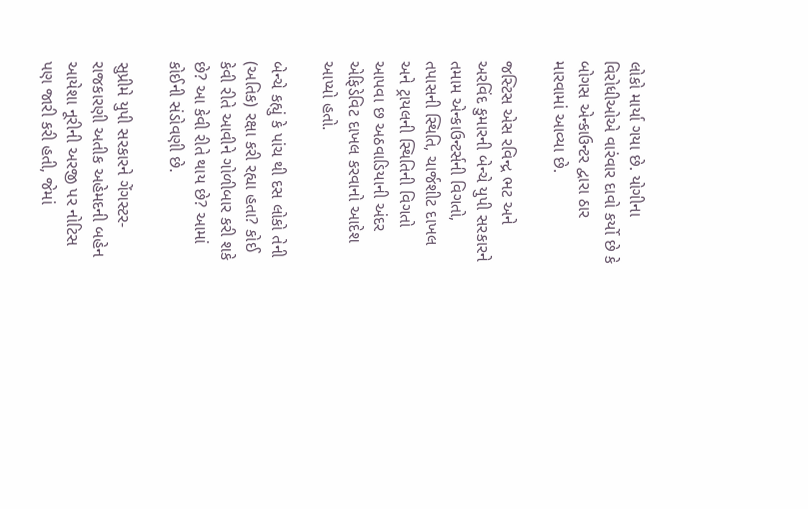લોકો માર્યા ગયા છે. યોગીના વિરોધીઓએ વારંવાર દાવો કર્યો છે કે બોગસ એન્કાઉન્ટર દ્વારા ઠાર મારવામાં આવ્યા છે.

જસ્ટિસ એસ રવિન્દ્ર ભટ અને અરવિંદ કુમારની બેન્ચે યુપી સરકારને તમામ એન્કાઉન્ટર્સની વિગતો, તપાસની સ્થિતિ, ચાર્જશીટ દાખલ અને ટ્રાયલની સ્થિતિની વિગતો આપવા છ અઠવાડિયાની અંદર એફિડેવિટ દાખલ કરવાનો આદેશ આપ્યો હતો.

બેન્ચે કહ્યું કે પાંચ થી દસ લોકો તેની (અતિક) રક્ષા કરી રહ્યા હતા? કોઈ કેવી રીતે આવીને ગોળીબાર કરી શકે છે? આ કેવી રીતે થાય છે? આમાં કોઈની સંડોવણી છે.

સુપ્રીમે યુપી સરકારને ગેંગસ્ટર-રાજકારણી અતીક અહેમદની બહેન આયેશા નૂરીની અરજી પર નોટિસ પણ જારી કરી હતી, જેમાં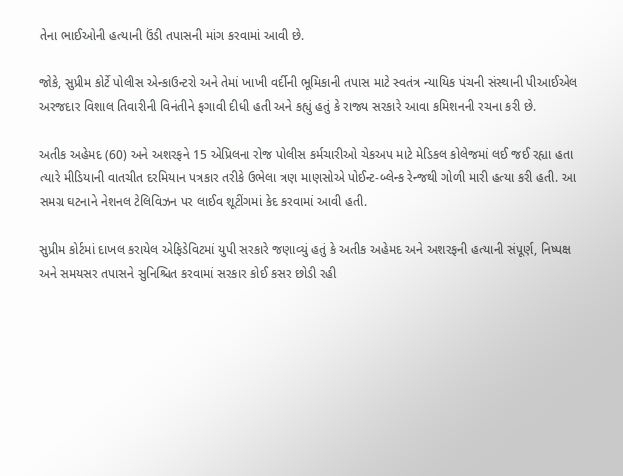તેના ભાઈઓની હત્યાની ઉંડી તપાસની માંગ કરવામાં આવી છે.

જોકે, સુપ્રીમ કોર્ટે પોલીસ એન્કાઉન્ટરો અને તેમાં ખાખી વર્દીની ભૂમિકાની તપાસ માટે સ્વતંત્ર ન્યાયિક પંચની સંસ્થાની પીઆઈએલ અરજદાર વિશાલ તિવારીની વિનંતીને ફગાવી દીધી હતી અને કહ્યું હતું કે રાજ્ય સરકારે આવા કમિશનની રચના કરી છે.

અતીક અહેમદ (60) અને અશરફને 15 એપ્રિલના રોજ પોલીસ કર્મચારીઓ ચેકઅપ માટે મેડિકલ કોલેજમાં લઈ જઈ રહ્યા હતા ત્યારે મીડિયાની વાતચીત દરમિયાન પત્રકાર તરીકે ઉભેલા ત્રણ માણસોએ પોઈન્ટ-બ્લેન્ક રેન્જથી ગોળી મારી હત્યા કરી હતી. આ સમગ્ર ઘટનાને નેશનલ ટેલિવિઝન પર લાઈવ શૂટીંગમાં કેદ કરવામાં આવી હતી.

સુપ્રીમ કોર્ટમાં દાખલ કરાયેલ એફિડેવિટમાં યુપી સરકારે જણાવ્યું હતું કે અતીક અહેમદ અને અશરફની હત્યાની સંપૂર્ણ, નિષ્પક્ષ અને સમયસર તપાસને સુનિશ્ચિત કરવામાં સરકાર કોઈ કસર છોડી રહી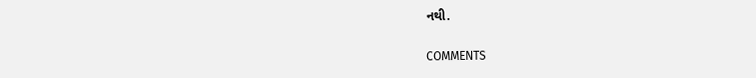નથી.

COMMENTS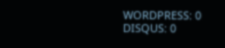WORDPRESS: 0
DISQUS: 0